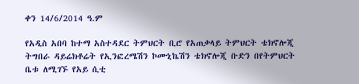ቀን 14/6/2014 ዓ.ም

የአዲስ አበባ ከተማ አስተዳደር ትምህርት ቢሮ የአጠቃላይ ትምህርት ቴክኖሎጂ ትግበራ ዳይሬክቶሬት የኢንፎረሜሽን ኮሙኒኬሽን ቴክኖሎጂ ቡድን በየትምህርት ቤቱ ለሚገኙ የአይ ሲቲ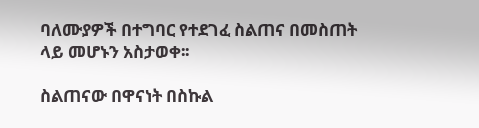ባለሙያዎች በተግባር የተደገፈ ስልጠና በመስጠት ላይ መሆኑን አስታወቀ፡፡

ስልጠናው በዋናነት በስኩል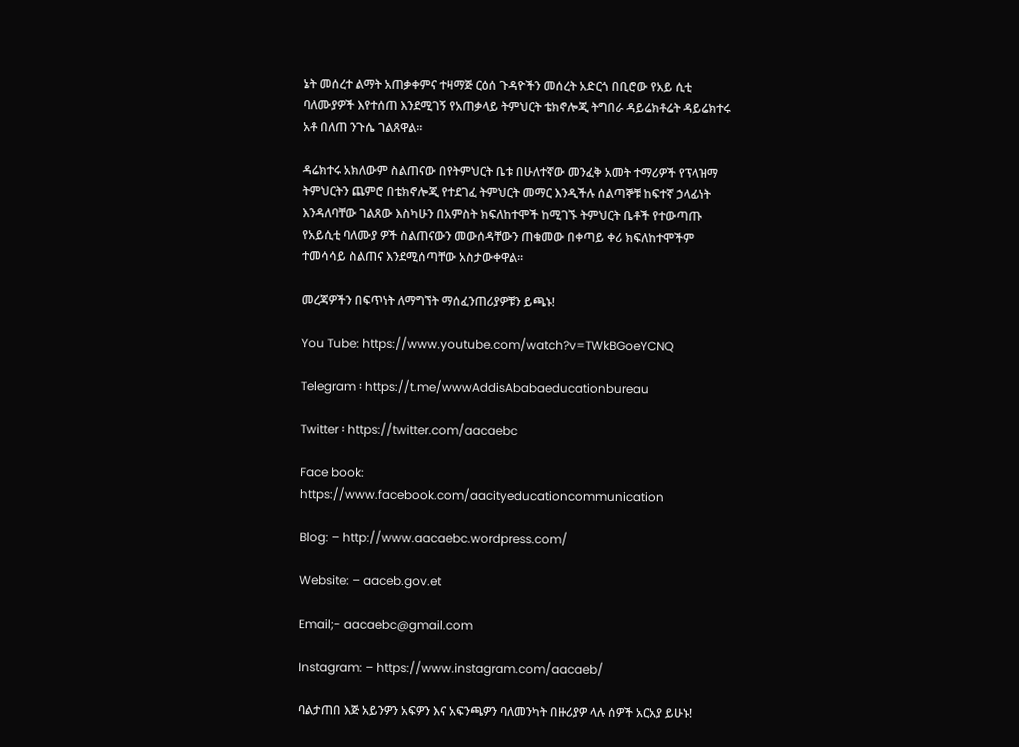ኔት መሰረተ ልማት አጠቃቀምና ተዛማጅ ርዕሰ ጉዳዮችን መሰረት አድርጎ በቢሮው የአይ ሲቲ ባለሙያዎች እየተሰጠ እንደሚገኝ የአጠቃላይ ትምህርት ቴክኖሎጂ ትግበራ ዳይሬክቶሬት ዳይሬክተሩ አቶ በለጠ ንጉሴ ገልጸዋል፡፡

ዳሬክተሩ አክለውም ስልጠናው በየትምህርት ቤቱ በሁለተኛው መንፈቅ አመት ተማሪዎች የፕላዝማ ትምህርትን ጨምሮ በቴክኖሎጂ የተደገፈ ትምህርት መማር እንዲችሉ ሰልጣኞቹ ከፍተኛ ኃላፊነት እንዳለባቸው ገልጸው እስካሁን በአምስት ክፍለከተሞች ከሚገኙ ትምህርት ቤቶች የተውጣጡ የአይሲቲ ባለሙያ ዎች ስልጠናውን መውሰዳቸውን ጠቁመው በቀጣይ ቀሪ ክፍለከተሞችም ተመሳሳይ ስልጠና እንደሚሰጣቸው አስታውቀዋል፡፡

መረጃዎችን በፍጥነት ለማግኘት ማሰፈንጠሪያዎቹን ይጫኑ!

You Tube: https://www.youtube.com/watch?v=TWkBGoeYCNQ

Telegram ፡ https://t.me/wwwAddisAbabaeducationbureau

Twitter ፡ https://twitter.com/aacaebc

Face book: https://www.facebook.com/aacityeducationcommunication

Blog: – http://www.aacaebc.wordpress.com/

Website: – aaceb.gov.et

Email;- aacaebc@gmail.com

Instagram: – https://www.instagram.com/aacaeb/

ባልታጠበ እጅ አይንዎን አፍዎን እና አፍንጫዎን ባለመንካት በዙሪያዎ ላሉ ሰዎች አርአያ ይሁኑ!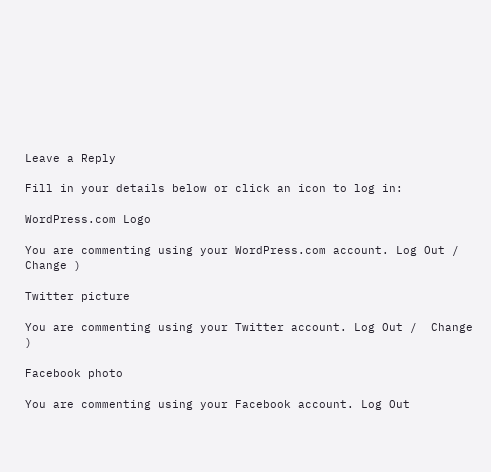Leave a Reply

Fill in your details below or click an icon to log in:

WordPress.com Logo

You are commenting using your WordPress.com account. Log Out /  Change )

Twitter picture

You are commenting using your Twitter account. Log Out /  Change )

Facebook photo

You are commenting using your Facebook account. Log Out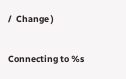/  Change )

Connecting to %s